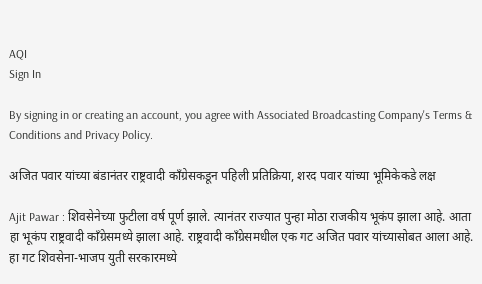AQI
Sign In

By signing in or creating an account, you agree with Associated Broadcasting Company's Terms & Conditions and Privacy Policy.

अजित पवार यांच्या बंडानंतर राष्ट्रवादी काँग्रेसकडून पहिली प्रतिक्रिया, शरद पवार यांच्या भूमिकेकडे लक्ष

Ajit Pawar : शिवसेनेच्या फुटीला वर्ष पूर्ण झाले. त्यानंतर राज्यात पुन्हा मोठा राजकीय भूकंप झाला आहे. आता हा भूकंप राष्ट्रवादी काँग्रेसमध्ये झाला आहे. राष्ट्रवादी काँग्रेसमधील एक गट अजित पवार यांच्यासोबत आला आहे. हा गट शिवसेना-भाजप युती सरकारमध्ये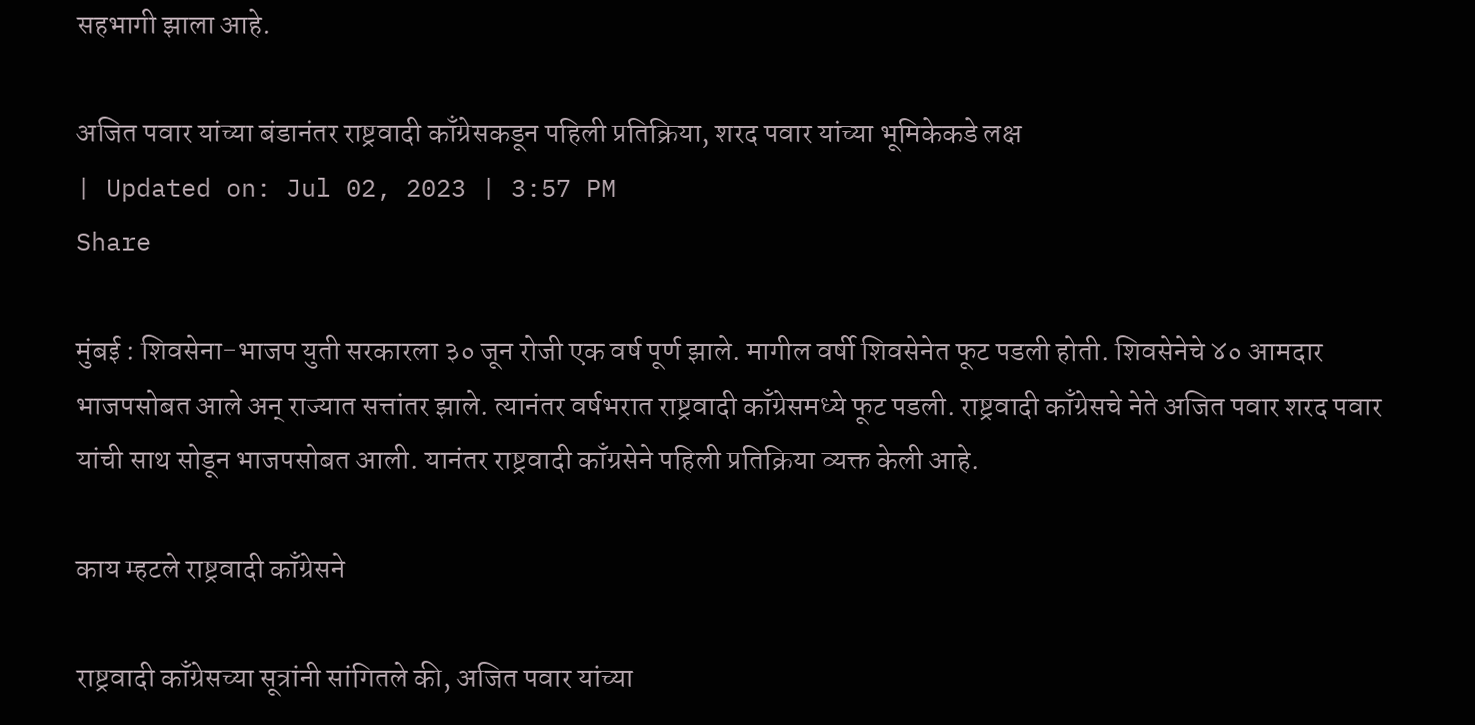सहभागी झाला आहे.

अजित पवार यांच्या बंडानंतर राष्ट्रवादी काँग्रेसकडून पहिली प्रतिक्रिया, शरद पवार यांच्या भूमिकेकडे लक्ष
| Updated on: Jul 02, 2023 | 3:57 PM
Share

मुंबई : शिवसेना-भाजप युती सरकारला ३० जून रोजी एक वर्ष पूर्ण झाले. मागील वर्षी शिवसेनेत फूट पडली होती. शिवसेनेचे ४० आमदार भाजपसोबत आले अन् राज्यात सत्तांतर झाले. त्यानंतर वर्षभरात राष्ट्रवादी काँग्रेसमध्ये फूट पडली. राष्ट्रवादी काँग्रेसचे नेते अजित पवार शरद पवार यांची साथ सोडून भाजपसोबत आली. यानंतर राष्ट्रवादी काँग्रसेने पहिली प्रतिक्रिया व्यक्त केली आहे.

काय म्हटले राष्ट्रवादी काँग्रेसने

राष्ट्रवादी काँग्रेसच्या सूत्रांनी सांगितले की, अजित पवार यांच्या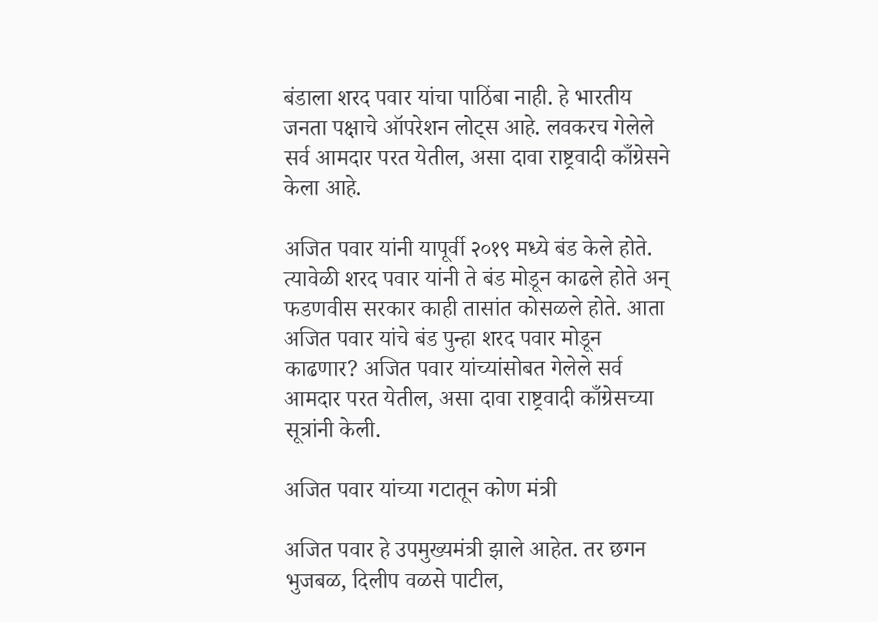बंडाला शरद पवार यांचा पाठिंबा नाही. हे भारतीय जनता पक्षाचे ऑपरेशन लोट्स आहे. लवकरच गेलेले सर्व आमदार परत येतील, असा दावा राष्ट्रवादी काँग्रेसने केला आहे.

अजित पवार यांनी यापूर्वी २०१९ मध्ये बंड केले होते. त्यावेळी शरद पवार यांनी ते बंड मोडून काढले होते अन् फडणवीस सरकार काही तासांत कोसळले होते. आता अजित पवार यांचे बंड पुन्हा शरद पवार मोडून काढणार? अजित पवार यांच्यांसोबत गेलेले सर्व आमदार परत येतील, असा दावा राष्ट्रवादी काँग्रेसच्या सूत्रांनी केली.

अजित पवार यांच्या गटातून कोण मंत्री

अजित पवार हे उपमुख्यमंत्री झाले आहेत. तर छगन भुजबळ, दिलीप वळसे पाटील,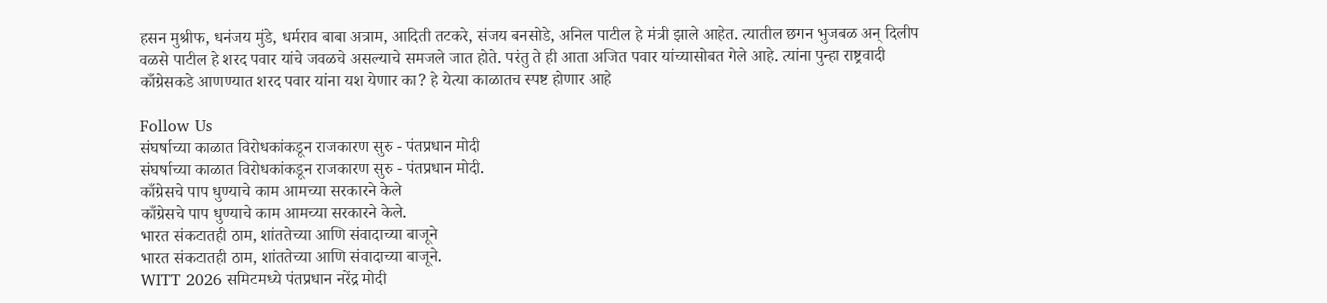हसन मुश्रीफ, धनंजय मुंडे, धर्मराव बाबा अत्राम, आदिती तटकरे, संजय बनसोडे, अनिल पाटील हे मंत्री झाले आहेत. त्यातील छगन भुजबळ अन् दिलीप वळसे पाटील हे शरद पवार यांचे जवळचे असल्याचे समजले जात होते. परंतु ते ही आता अजित पवार यांच्यासोबत गेले आहे. त्यांना पुन्हा राष्ट्रवादी काँग्रेसकडे आणण्यात शरद पवार यांना यश येणार का? हे येत्या काळातच स्पष्ट होणार आहे

Follow Us
संघर्षाच्या काळात विरोधकांकडून राजकारण सुरु - पंतप्रधान मोदी
संघर्षाच्या काळात विरोधकांकडून राजकारण सुरु - पंतप्रधान मोदी.
काँग्रेसचे पाप धुण्याचे काम आमच्या सरकारने केले
काँग्रेसचे पाप धुण्याचे काम आमच्या सरकारने केले.
भारत संकटातही ठाम, शांततेच्या आणि संवादाच्या बाजूने
भारत संकटातही ठाम, शांततेच्या आणि संवादाच्या बाजूने.
WITT 2026 समिटमध्ये पंतप्रधान नरेंद्र मोदी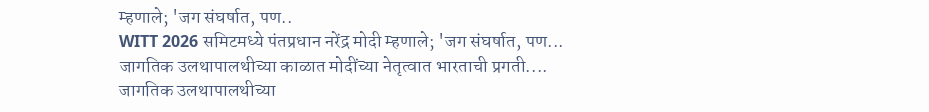म्हणाले; 'जग संघर्षात, पण..
WITT 2026 समिटमध्ये पंतप्रधान नरेंद्र मोदी म्हणाले; 'जग संघर्षात, पण...
जागतिक उलथापालथीच्या काळात मोदींच्या नेतृत्वात भारताची प्रगती....
जागतिक उलथापालथीच्या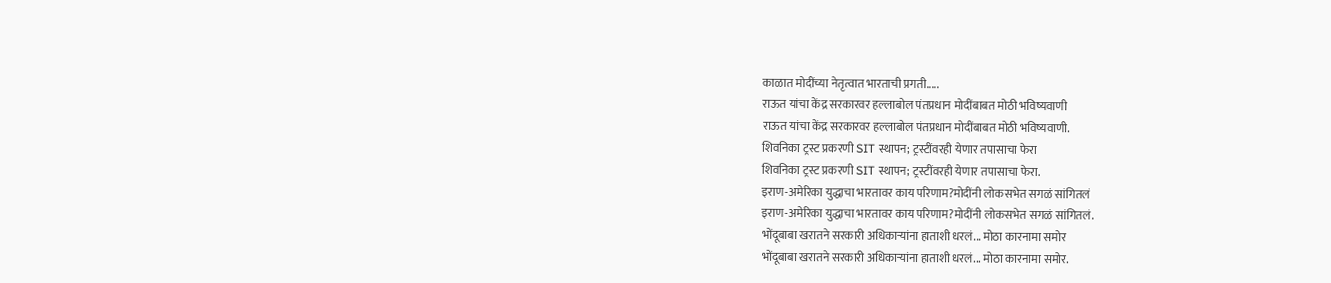काळात मोदींच्या नेतृत्वात भारताची प्रगती.....
राऊत यांचा केंद्र सरकारवर हल्लाबोल पंतप्रधान मोदींबाबत मोठी भविष्यवाणी
राऊत यांचा केंद्र सरकारवर हल्लाबोल पंतप्रधान मोदींबाबत मोठी भविष्यवाणी.
शिवनिका ट्रस्ट प्रकरणी SIT स्थापन; ट्रस्टींवरही येणार तपासाचा फेरा
शिवनिका ट्रस्ट प्रकरणी SIT स्थापन; ट्रस्टींवरही येणार तपासाचा फेरा.
इराण-अमेरिका युद्धाचा भारतावर काय परिणाम?मोदींनी लोकसभेत सगळं सांगितलं
इराण-अमेरिका युद्धाचा भारतावर काय परिणाम?मोदींनी लोकसभेत सगळं सांगितलं.
भोंदूबाबा खरातने सरकारी अधिकाऱ्यांना हाताशी धरलं... मोठा कारनामा समोर
भोंदूबाबा खरातने सरकारी अधिकाऱ्यांना हाताशी धरलं... मोठा कारनामा समोर.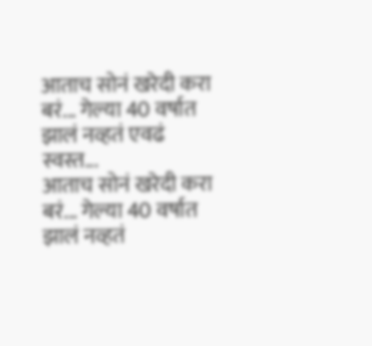आताच सोनं खरेदी करा बरं... गेल्या 40 वर्षात झालं नव्हतं एवढं स्वस्त...
आताच सोनं खरेदी करा बरं... गेल्या 40 वर्षात झालं नव्हतं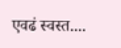एवढं स्वस्त....